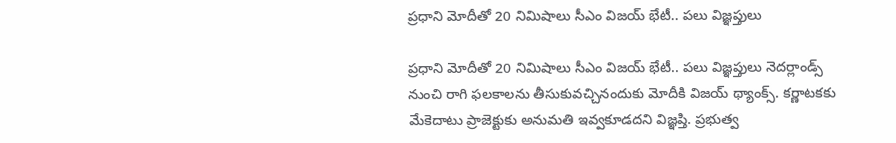ప్రధాని మోదీతో 20 నిమిషాలు సీఎం విజయ్ భేటీ.. పలు విజ్ఞప్తులు

ప్రధాని మోదీతో 20 నిమిషాలు సీఎం విజయ్ భేటీ.. పలు విజ్ఞప్తులు నెదర్లాండ్స్ నుంచి రాగి ఫలకాలను తీసుకువచ్చినందుకు మోదీకి విజయ్ థ్యాంక్స్. కర్ణాటకకు మేకెదాటు ప్రాజెక్టుకు అనుమతి ఇవ్వకూడదని విజ్ఞప్తి. ప్రభుత్వ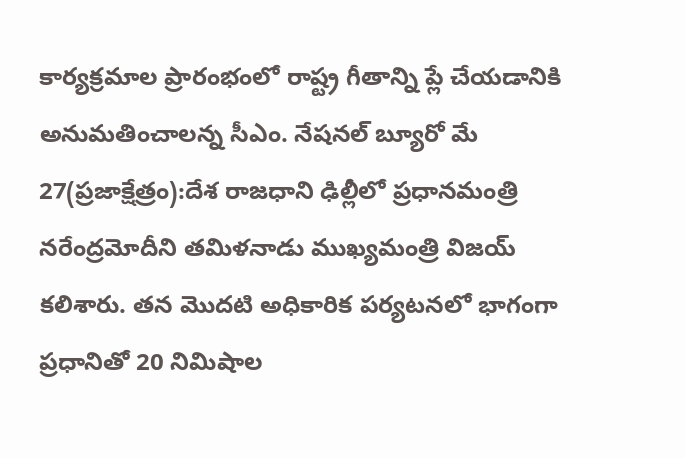కార్యక్రమాల ప్రారంభంలో రాష్ట్ర గీతాన్ని ప్లే చేయడానికి అనుమతించాలన్న సీఎం. నేషనల్ బ్యూరో మే 27(ప్రజాక్షేత్రం):దేశ రాజధాని ఢిల్లీలో ప్రధానమంత్రి నరేంద్రమోదీని తమిళనాడు ముఖ్యమంత్రి విజయ్ కలిశారు. తన మొదటి అధికారిక పర్యటనలో భాగంగా ప్రధానితో 20 నిమిషాల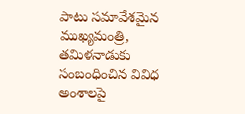పాటు సమావేశమైన ముఖ్యమంత్రి, తమిళనాడుకు సంబంధించిన వివిధ అంశాలపై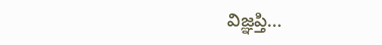విజ్ఞప్తి...